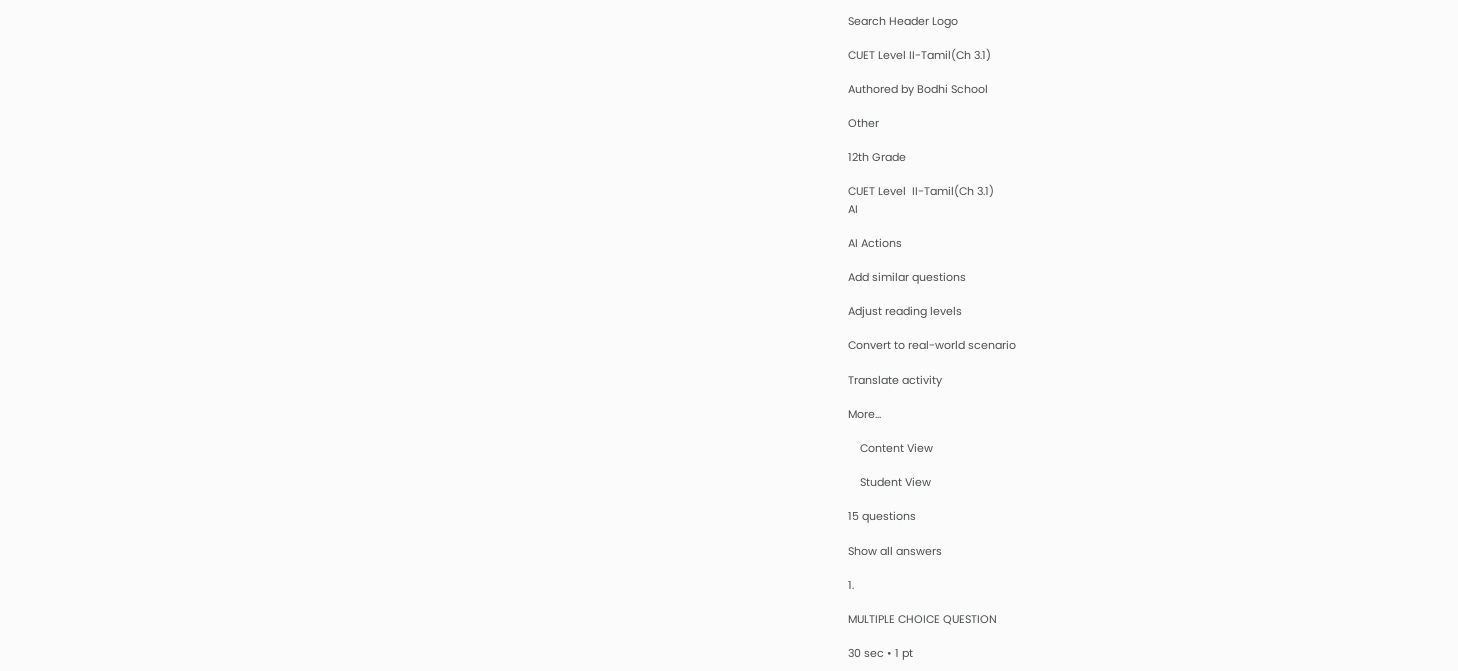Search Header Logo

CUET Level II-Tamil(Ch 3.1)

Authored by Bodhi School

Other

12th Grade

CUET Level  II-Tamil(Ch 3.1)
AI

AI Actions

Add similar questions

Adjust reading levels

Convert to real-world scenario

Translate activity

More...

    Content View

    Student View

15 questions

Show all answers

1.

MULTIPLE CHOICE QUESTION

30 sec • 1 pt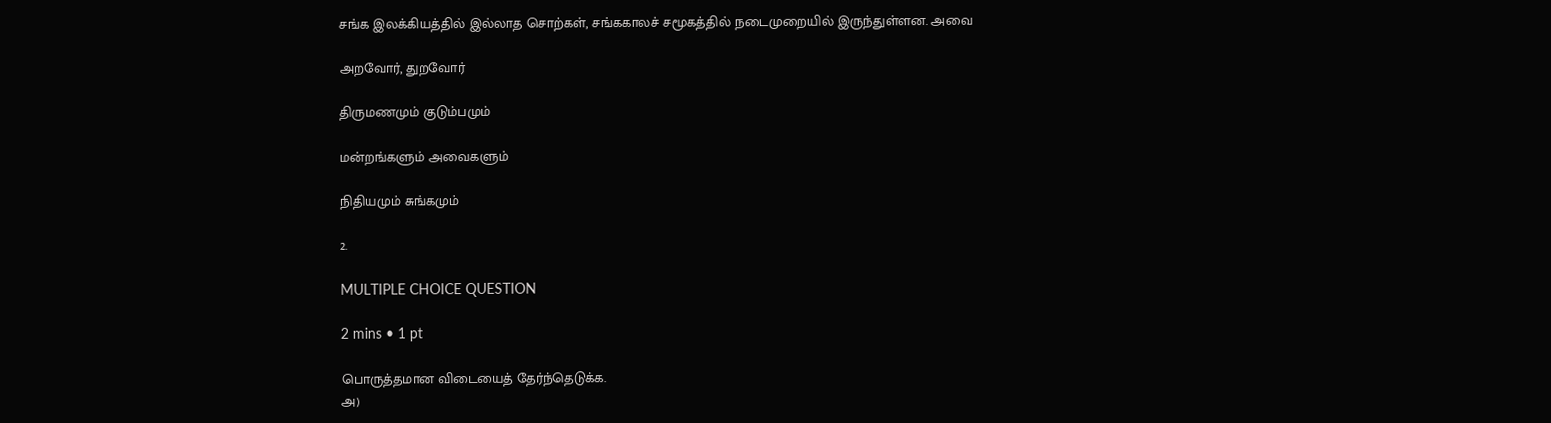சங்க இலக்கியத்தில் இல்லாத சொற்கள், சங்ககாலச் சமூகத்தில் நடைமுறையில் இருந்துள்ளன. அவை

அறவோர், துறவோர்

திருமணமும் குடும்பமும்

மன்றங்களும் அவைகளும்

நிதியமும் சுங்கமும்

2.

MULTIPLE CHOICE QUESTION

2 mins • 1 pt

பொருத்தமான விடையைத் தேர்ந்தெடுக்க.
அ)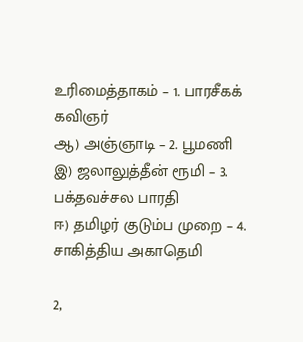உரிமைத்தாகம் – 1. பாரசீகக் கவிஞர்
ஆ) அஞ்ஞாடி – 2. பூமணி
இ) ஜலாலுத்தீன் ரூமி – 3. பக்தவச்சல பாரதி
ஈ) தமிழர் குடும்ப முறை – 4. சாகித்திய அகாதெமி

2,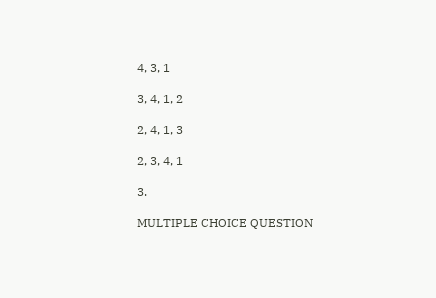4, 3, 1

3, 4, 1, 2

2, 4, 1, 3

2, 3, 4, 1

3.

MULTIPLE CHOICE QUESTION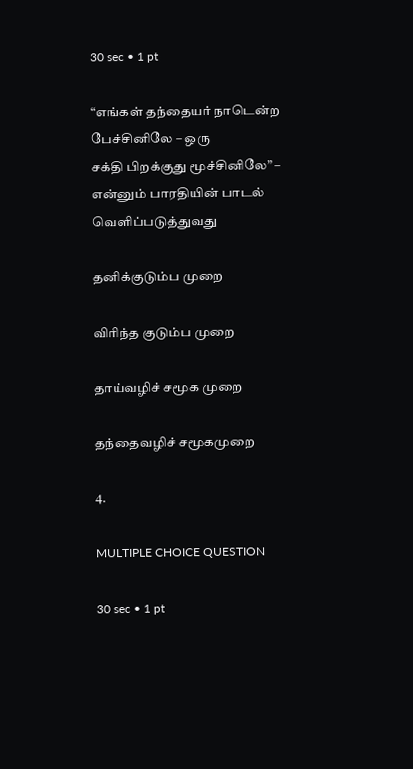30 sec • 1 pt

“எங்கள் தந்தையர் நாடென்ற பேச்சினிலே – ஒரு
சக்தி பிறக்குது மூச்சினிலே” – என்னும் பாரதியின் பாடல் வெளிப்படுத்துவது

தனிக்குடும்ப முறை

விரிந்த குடும்ப முறை

தாய்வழிச் சமூக முறை

தந்தைவழிச் சமூகமுறை

4.

MULTIPLE CHOICE QUESTION

30 sec • 1 pt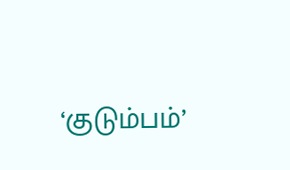‘குடும்பம்’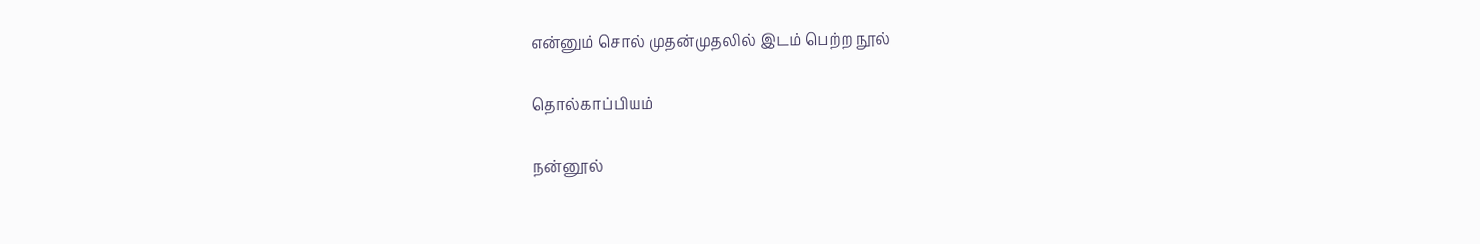என்னும் சொல் முதன்முதலில் இடம் பெற்ற நூல்

தொல்காப்பியம்

நன்னூல்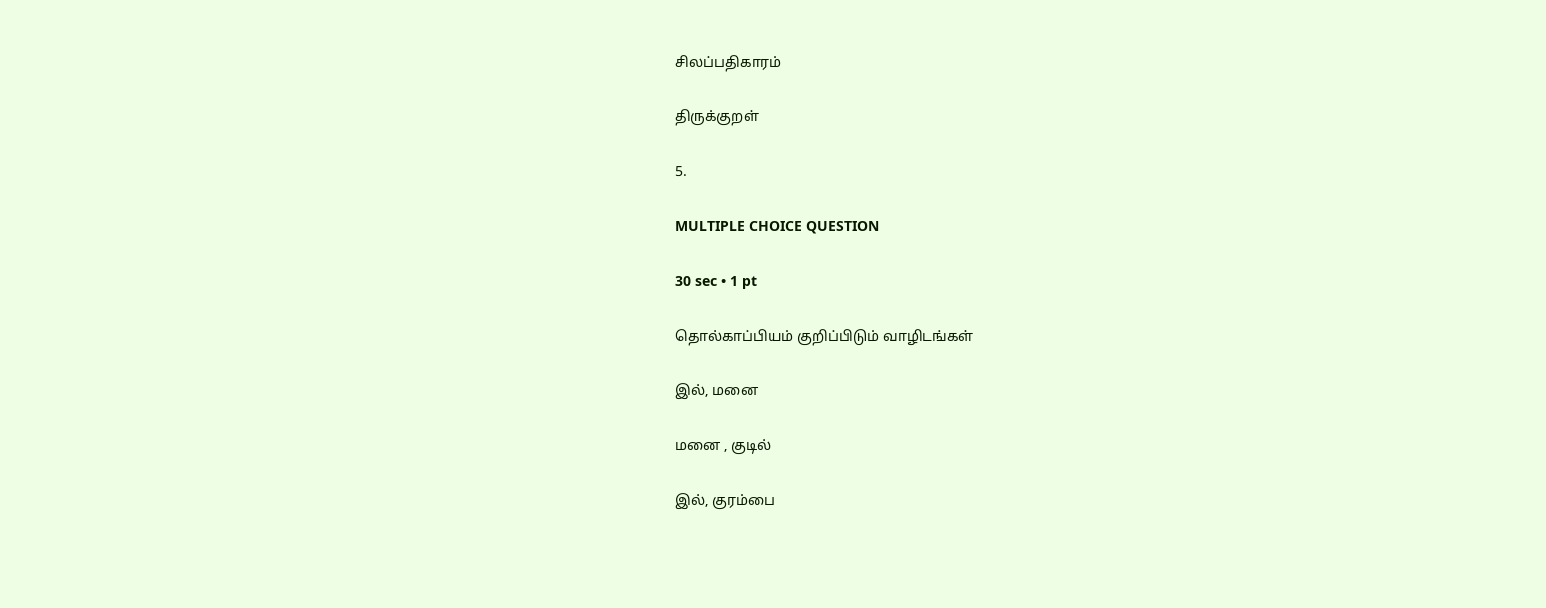சிலப்பதிகாரம்

திருக்குறள்

5.

MULTIPLE CHOICE QUESTION

30 sec • 1 pt

தொல்காப்பியம் குறிப்பிடும் வாழிடங்கள்

இல், மனை

மனை , குடில்

இல், குரம்பை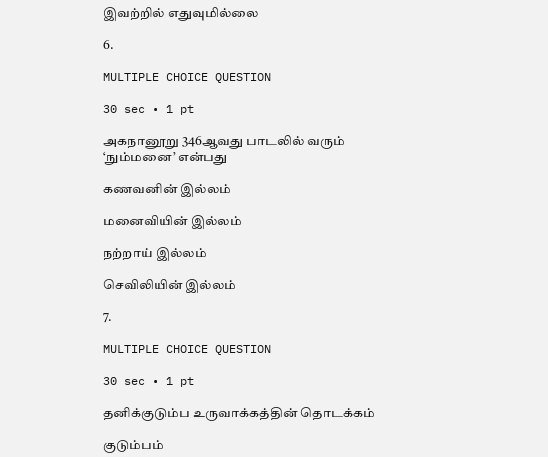இவற்றில் எதுவுமில்லை

6.

MULTIPLE CHOICE QUESTION

30 sec • 1 pt

அகநானூறு 346ஆவது பாடலில் வரும் ‘நும்மனை’ என்பது

கணவனின் இல்லம்

மனைவியின் இல்லம்

நற்றாய் இல்லம்

செவிலியின் இல்லம்

7.

MULTIPLE CHOICE QUESTION

30 sec • 1 pt

தனிக்குடும்ப உருவாக்கத்தின் தொடக்கம்

குடும்பம்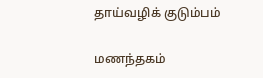தாய்வழிக் குடும்பம்

மணந்தகம்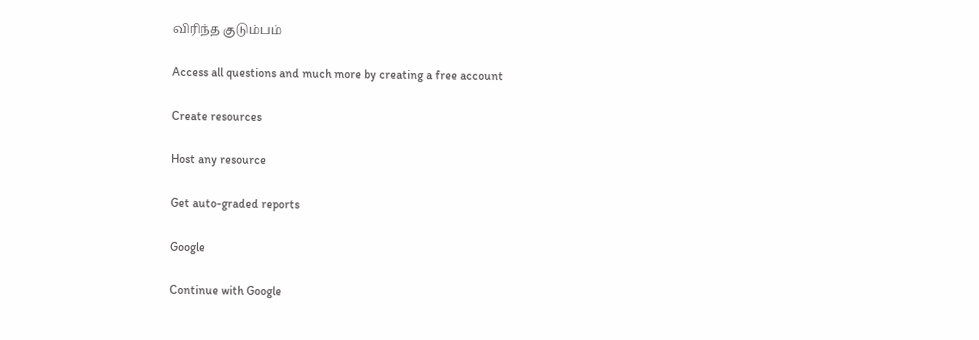விரிந்த குடும்பம்

Access all questions and much more by creating a free account

Create resources

Host any resource

Get auto-graded reports

Google

Continue with Google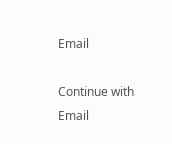Email

Continue with Email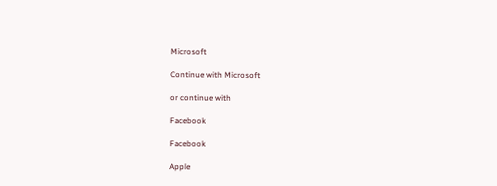Microsoft

Continue with Microsoft

or continue with

Facebook

Facebook

Apple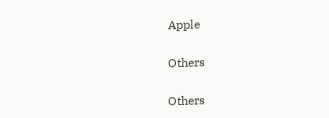Apple

Others

Others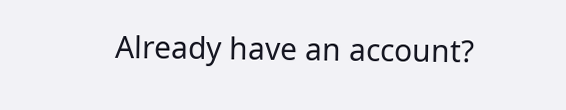Already have an account?